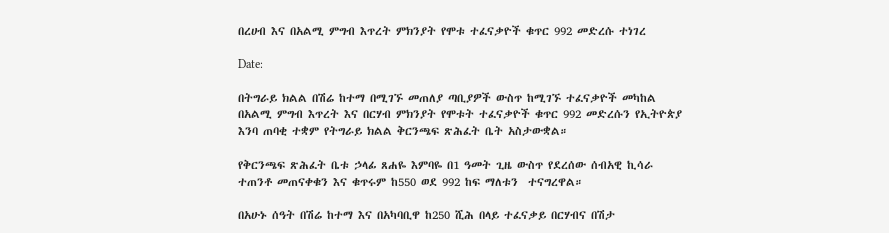በረሀብ እና በአልሚ ምግብ እጥረት ምክንያት የሞቱ ተፈናቃዮች ቁጥር 992 መድረሱ ተነገረ

Date:

በትግራይ ክልል በሽሬ ከተማ በሚገኙ መጠለያ ጣቢያዎች ውስጥ ከሚገኙ ተፈናቃዮች መካከል በአልሚ ምግብ እጥረት እና በርሃብ ምክንያት የሞቱት ተፈናቃዮች ቁጥር 992 መድረሱን የኢትዮጵያ እንባ ጠባቂ ተቋም የትግራይ ክልል ቅርንጫፍ ጽሕፈት ቤት አስታውቋል።

የቅርንጫፍ ጽሕፈት ቤቱ ኃላፊ ጸሐዬ እምባዬ በ1 ዓመት ጊዜ ውስጥ የደረሰው ሰብአዊ ኪሳራ ተጠንቶ መጠናቀቁን እና ቁጥሩም ከ550 ወደ 992 ከፍ ማለቱን  ተናግረዋል።

በአሁኑ ሰዓት በሽሬ ከተማ እና በአካባቢዋ ከ250 ሺሕ በላይ ተፈናቃይ በርሃብና በሽታ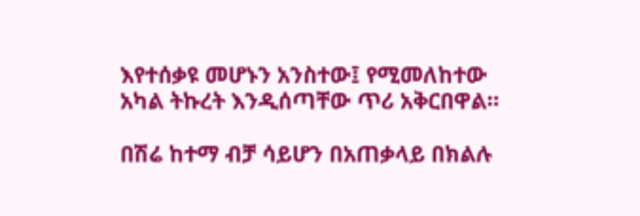እየተሰቃዩ መሆኑን አንስተው፤ የሚመለከተው አካል ትኩረት እንዲሰጣቸው ጥሪ አቅርበዋል።

በሽሬ ከተማ ብቻ ሳይሆን በአጠቃላይ በክልሉ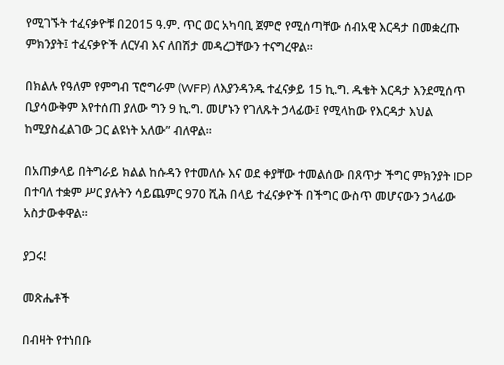የሚገኙት ተፈናቃዮቹ በ2015 ዓ.ም. ጥር ወር አካባቢ ጀምሮ የሚሰጣቸው ሰብአዊ እርዳታ በመቋረጡ ምክንያት፤ ተፈናቃዮች ለርሃብ እና ለበሽታ መዳረጋቸውን ተናግረዋል።

በክልሉ የዓለም የምግብ ፕሮግራም (WFP) ለእያንዳንዱ ተፈናቃይ 15 ኪ.ግ. ዱቄት እርዳታ እንደሚሰጥ ቢያሳውቅም እየተሰጠ ያለው ግን 9 ኪ.ግ. መሆኑን የገለጹት ኃላፊው፤ የሚላከው የእርዳታ እህል ከሚያስፈልገው ጋር ልዩነት አለው” ብለዋል።

በአጠቃላይ በትግራይ ክልል ከሱዳን የተመለሱ እና ወደ ቀያቸው ተመልሰው በጸጥታ ችግር ምክንያት IDP በተባለ ተቋም ሥር ያሉትን ሳይጨምር 970 ሺሕ በላይ ተፈናቃዮች በችግር ውስጥ መሆናውን ኃላፊው አስታውቀዋል።

ያጋሩ!

መጽሔቶች

በብዛት የተነበቡ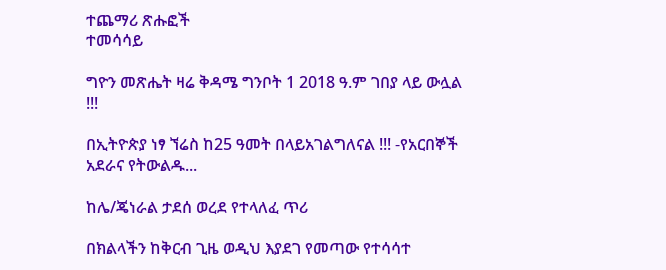ተጨማሪ ጽሑፎች
ተመሳሳይ

ግዮን መጽሔት ዛሬ ቅዳሜ ግንቦት 1 2018 ዓ.ም ገበያ ላይ ውሏል !!!

በኢትዮጵያ ነፃ ኘሬስ ከ25 ዓመት በላይአገልግለናል !!! -የአርበኞች አደራና የትውልዱ...

ከሌ/ጄነራል ታደሰ ወረደ የተላለፈ ጥሪ

በክልላችን ከቅርብ ጊዜ ወዲህ እያደገ የመጣው የተሳሳተ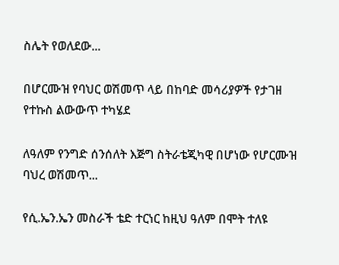ስሌት የወለደው...

በሆርሙዝ የባህር ወሽመጥ ላይ በከባድ መሳሪያዎች የታገዘ  የተኩስ ልውውጥ ተካሄደ

ለዓለም የንግድ ሰንሰለት እጅግ ስትራቴጂካዊ በሆነው የሆርሙዝ ባህረ ወሽመጥ...

የሲ.ኤን.ኤን መስራች ቴድ ተርነር ከዚህ ዓለም በሞት ተለዩ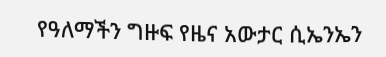የዓለማችን ግዙፍ የዜና አውታር ሲኤንኤን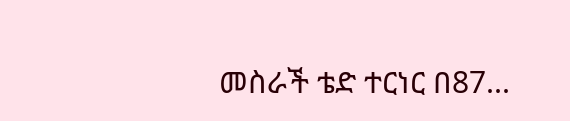መስራች ቴድ ተርነር በ87...